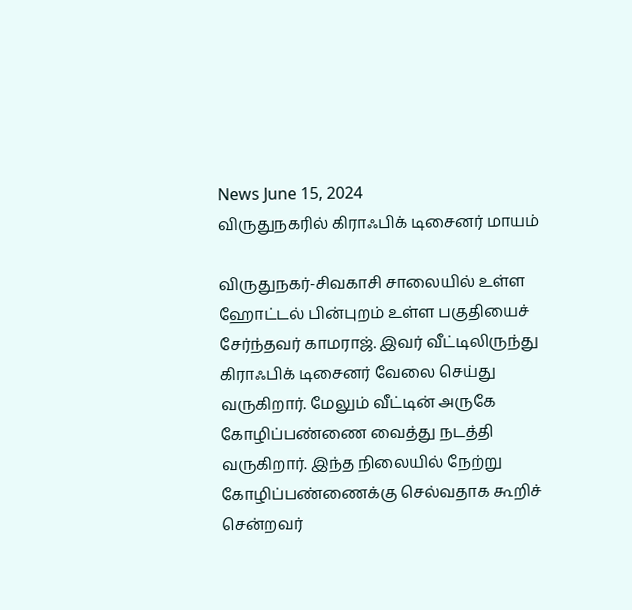News June 15, 2024
விருதுநகரில் கிராஃபிக் டிசைனர் மாயம்

விருதுநகர்-சிவகாசி சாலையில் உள்ள ஹோட்டல் பின்புறம் உள்ள பகுதியைச் சேர்ந்தவர் காமராஜ். இவர் வீட்டிலிருந்து கிராஃபிக் டிசைனர் வேலை செய்து வருகிறார். மேலும் வீட்டின் அருகே கோழிப்பண்ணை வைத்து நடத்தி வருகிறார். இந்த நிலையில் நேற்று கோழிப்பண்ணைக்கு செல்வதாக கூறிச் சென்றவர்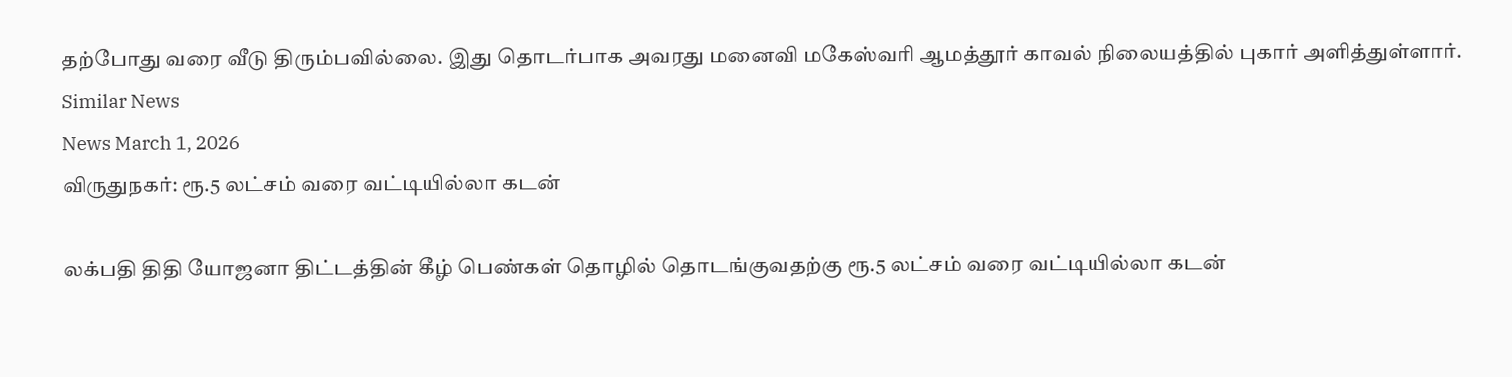தற்போது வரை வீடு திரும்பவில்லை. இது தொடர்பாக அவரது மனைவி மகேஸ்வரி ஆமத்தூர் காவல் நிலையத்தில் புகார் அளித்துள்ளார்.
Similar News
News March 1, 2026
விருதுநகர்: ரூ.5 லட்சம் வரை வட்டியில்லா கடன்

லக்பதி திதி யோஜனா திட்டத்தின் கீழ் பெண்கள் தொழில் தொடங்குவதற்கு ரூ.5 லட்சம் வரை வட்டியில்லா கடன்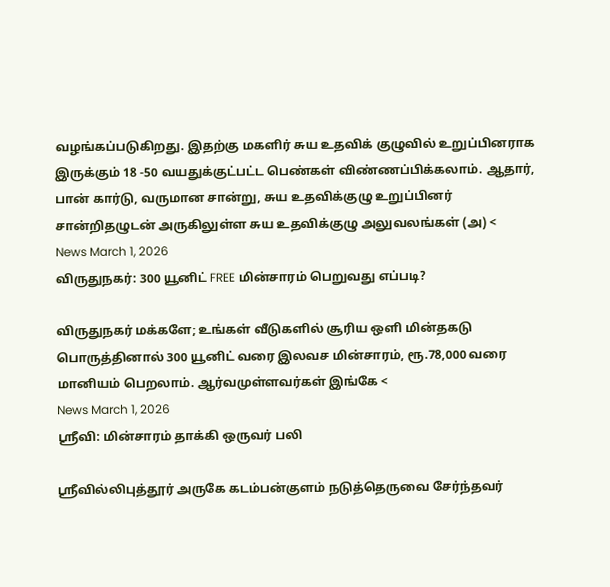வழங்கப்படுகிறது. இதற்கு மகளிர் சுய உதவிக் குழுவில் உறுப்பினராக இருக்கும் 18 -50 வயதுக்குட்பட்ட பெண்கள் விண்ணப்பிக்கலாம். ஆதார், பான் கார்டு, வருமான சான்று, சுய உதவிக்குழு உறுப்பினர் சான்றிதழுடன் அருகிலுள்ள சுய உதவிக்குழு அலுவலங்கள் (அ) <
News March 1, 2026
விருதுநகர்: 300 யூனிட் FREE மின்சாரம் பெறுவது எப்படி?

விருதுநகர் மக்களே; உங்கள் வீடுகளில் சூரிய ஒளி மின்தகடு பொருத்தினால் 300 யூனிட் வரை இலவச மின்சாரம், ரூ.78,000 வரை மானியம் பெறலாம். ஆர்வமுள்ளவர்கள் இங்கே <
News March 1, 2026
ஸ்ரீவி: மின்சாரம் தாக்கி ஒருவர் பலி

ஶ்ரீவில்லிபுத்தூர் அருகே கடம்பன்குளம் நடுத்தெருவை சேர்ந்தவர்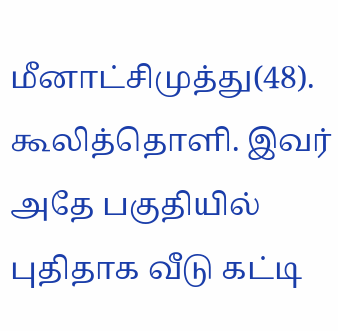மீனாட்சிமுத்து(48). கூலித்தொளி. இவர் அதே பகுதியில் புதிதாக வீடு கட்டி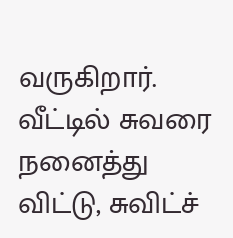வருகிறார். வீட்டில் சுவரை நனைத்து விட்டு, சுவிட்ச்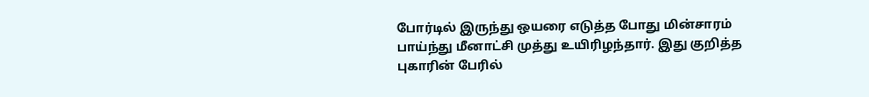போர்டில் இருந்து ஒயரை எடுத்த போது மின்சாரம் பாய்ந்து மீனாட்சி முத்து உயிரிழந்தார். இது குறித்த புகாரின் பேரில்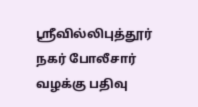ஸ்ரீவில்லிபுத்தூர் நகர் போலீசார் வழக்கு பதிவு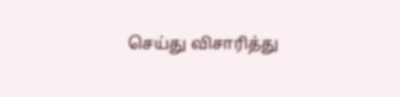செய்து விசாரித்து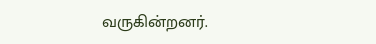வருகின்றனர்.